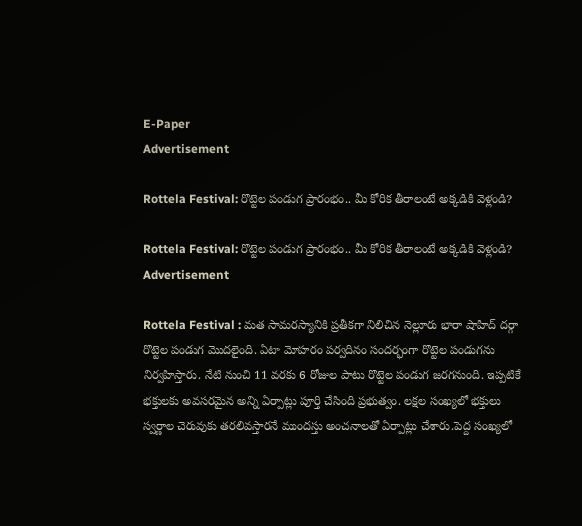E-Paper
Advertisement

Rottela Festival: రొట్టెల పండుగ ప్రారంభం.. మీ కోరిక తీరాలంటే అక్కడికి వెళ్లండి?

Rottela Festival: రొట్టెల పండుగ ప్రారంభం.. మీ కోరిక తీరాలంటే అక్కడికి వెళ్లండి?
Advertisement

Rottela Festival : మత సామరస్యానికి ప్రతీకగా నిలిచిన నెల్లూరు భారా షాహిద్ దర్గా రొట్టెల పండుగ మొదలైంది. ఏటా మోహరం పర్వదినం సందర్భంగా రొట్టెల పండుగను నిర్వహిస్తారు. నేటి నుంచి 11 వరకు 6 రోజుల పాటు రొట్టెల పండుగ జరగనుంది. ఇప్పటికే భక్తులకు అవసరమైన అన్ని ఏర్పాట్లు పూర్తి చేసింది ప్రభుత్వం. లక్షల సంఖ్యలో భక్తులు స్వర్ణాల చెరువుకు తరలివస్తారనే ముందస్తు అంచనాలతో ఏర్పాట్లు చేశారు.పెద్ద సంఖ్యలో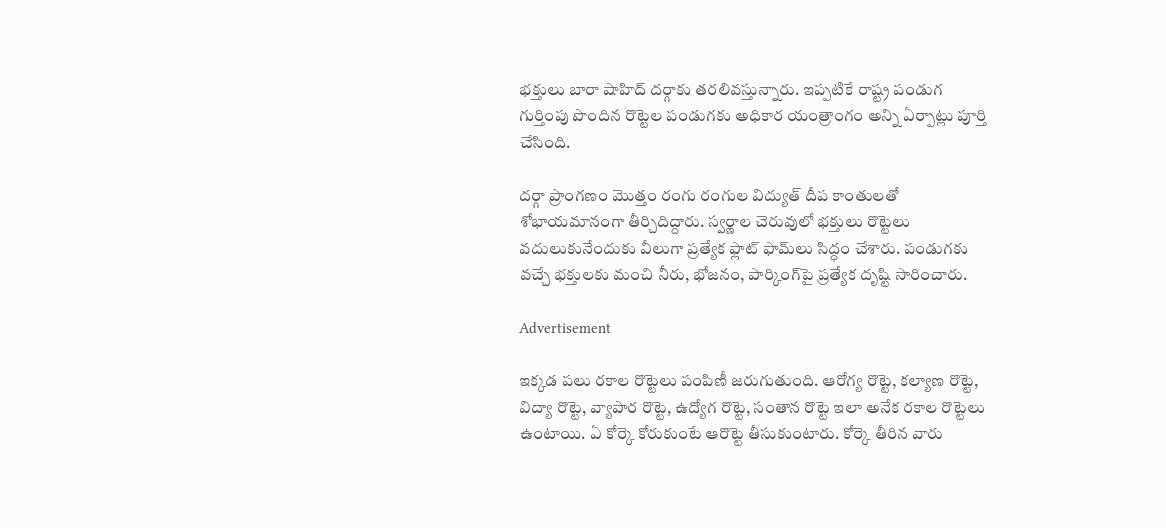భక్తులు బారా షాహిద్ దర్గాకు తరలివస్తున్నారు. ఇప్పటికే రాష్ట్ర పండుగ గుర్తింపు పొందిన రొట్టెల పండుగకు అధికార యంత్రాంగం అన్ని ఏర్పాట్లు పూర్తి చేసింది.

దర్గా ప్రాంగణం మొత్తం రంగు రంగుల విద్యుత్ దీప కాంతులతో శోభాయమానంగా తీర్చిదిద్దారు. స్వర్ణాల చెరువులో భక్తులు రొట్టెలు వదులుకునేందుకు వీలుగా ప్రత్యేక ఫ్లాట్ ఫామ్‌లు సిద్ధం చేశారు. పండుగకు వచ్చే భక్తులకు మంచి నీరు, భోజనం, పార్కింగ్‌పై ప్రత్యేక దృష్టి సారించారు.

Advertisement

ఇక్కడ పలు రకాల రొట్టెలు పంపిణీ జరుగుతుంది. ఆరోగ్య రొట్టె, కల్యాణ రొట్టె, విద్యా రొట్టె, వ్యాపార రొట్టె, ఉద్యోగ రొట్టె, సంతాన రొట్టె ఇలా అనేక రకాల రొట్టెలు ఉంటాయి. ఏ కోర్కె కోరుకుంటే ఆరొట్టె తీసుకుంటారు. కోర్కె తీరిన వారు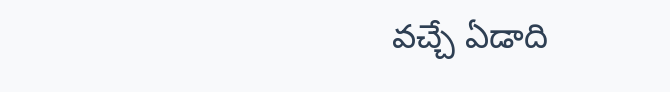వచ్చే ఏడాది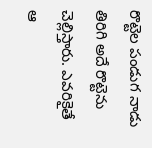రొట్టెల పండుగ నాడు తిరిగి అదే రొట్టెను చెల్లిస్తారు. ఎవరికైతే ఆ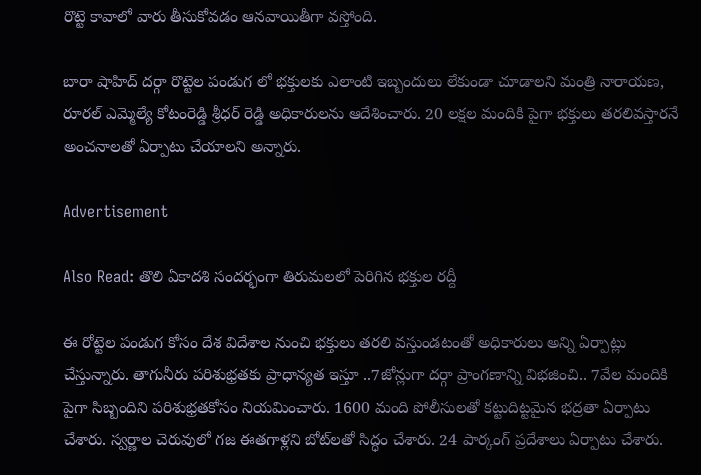రొట్టె కావాలో వారు తీసుకోవడం ఆనవాయితీగా వస్తోంది.

బారా షాహిద్ దర్గా రొట్టెల పండుగ లో భక్తులకు ఎలాంటి ఇబ్బందులు లేకుండా చూడాలని మంత్రి నారాయణ, రూరల్ ఎమ్మెల్యే కోటంరెడ్డి శ్రీధర్ రెడ్డి అధికారులను ఆదేశించారు. 20 లక్షల మందికి పైగా భక్తులు తరలివస్తారనే అంచనాలతో ఏర్పాటు చేయాలని అన్నారు.

Advertisement

Also Read: తొలి ఏకాదశి సందర్భంగా తిరుమలలో పెరిగిన భక్తుల రద్దీ

ఈ రోట్టెల పండుగ కోసం దేశ విదేశాల నుంచి భక్తులు తరలి వస్తుండటంతో అధికారులు అన్ని ఏర్పాట్లు చేస్తున్నారు. తాగునీరు పరిశుభ్రతకు ప్రాధాన్యత ఇస్తూ ..7జోన్లుగా దర్గా ప్రాంగణాన్ని విభజించి.. 7వేల మందికి పైగా సిబ్బందిని పరిశుభ్రతకోసం నియమించారు. 1600 మంది పోలీసులతో కట్టుదిట్టమైన భద్రతా ఏర్పాటు చేశారు. స్వర్ణాల చెరువులో గజ ఈతగాళ్లని బోట్‌లతో సిద్ధం చేశారు. 24 పార్కంగ్ ప్రదేశాలు ఏర్పాటు చేశారు.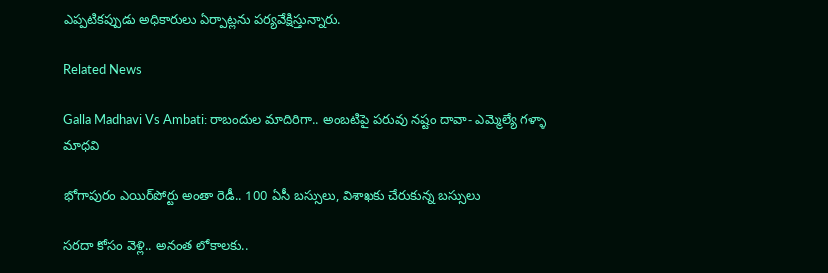ఎప్పటికప్పుడు అధికారులు ఏర్పాట్లను పర్యవేక్షిస్తున్నారు.

Related News

Galla Madhavi Vs Ambati: రాబందుల మాదిరిగా.. అంబటిపై పరువు నష్టం దావా- ఎమ్మెల్యే గళ్ళా మాధవి

భోగాపురం ఎయిర్‌పోర్టు అంతా రెడీ.. 100 ఏసీ బస్సులు, విశాఖకు చేరుకున్న బస్సులు

సరదా కోసం వెళ్లి.. అనంత లోకాలకు..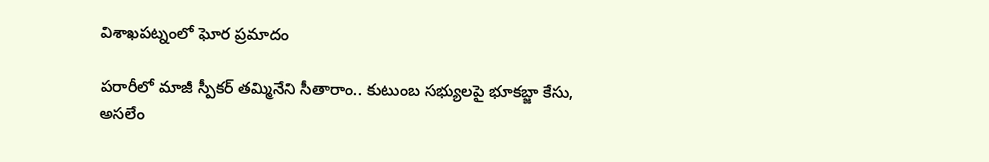విశాఖపట్నంలో ఘోర ప్రమాదం

పరారీలో మాజీ స్పీకర్ తమ్మినేని సీతారాం.. కుటుంబ సభ్యులపై భూకబ్జా కేసు, అసలేం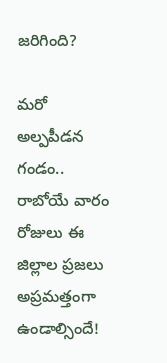జరిగింది?

మరో అల్పపీడన గండం.. రాబోయే వారం రోజులు ఈ జిల్లాల ప్రజలు అప్రమత్తంగా ఉండాల్సిందే!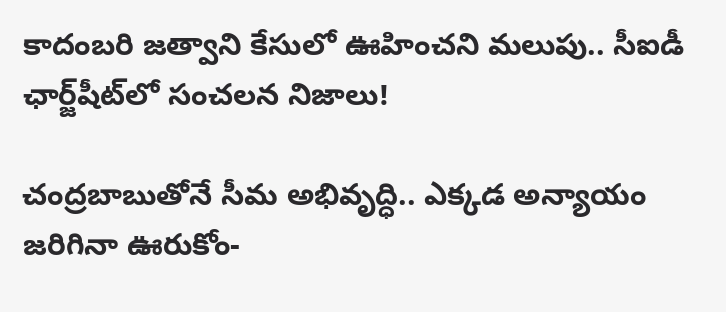కాదంబరి జత్వాని కేసులో ఊహించని మలుపు.. సీఐడీ ఛార్జ్‌షీట్‌లో సంచలన నిజాలు!

చంద్రబాబుతోనే సీమ అభివృద్ధి.. ఎక్కడ అన్యాయం జరిగినా ఊరుకోం-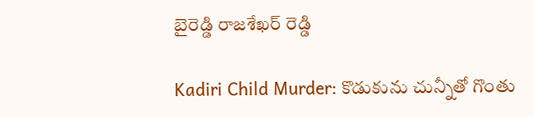బైరెడ్డి రాజశేఖర్ రెడ్డి

Kadiri Child Murder: కొడుకును చున్నీతో గొంతు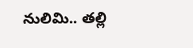నులిమి.. తల్లి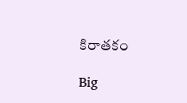కిరాతకం

Big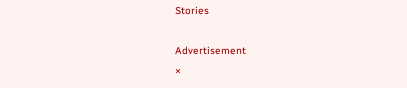Stories

Advertisement
×